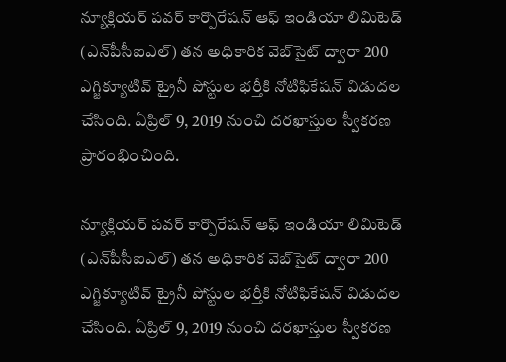న్యూక్లియర్ పవర్ కార్పొరేషన్ ఆఫ్ ఇండియా లిమిటెడ్ (ఎన్‌పీసీఐఎల్) తన అధికారిక వెబ్‌సైట్ ద్వారా 200 ఎగ్జిక్యూటివ్ ట్రైనీ పోస్టుల భర్తీకి నోటిఫికేషన్ విడుదల చేసింది. ఏప్రిల్ 9, 2019 నుంచి దరఖాస్తుల స్వీకరణ ప్రారంభించింది.

న్యూక్లియర్ పవర్ కార్పొరేషన్ ఆఫ్ ఇండియా లిమిటెడ్ (ఎన్‌పీసీఐఎల్) తన అధికారిక వెబ్‌సైట్ ద్వారా 200 ఎగ్జిక్యూటివ్ ట్రైనీ పోస్టుల భర్తీకి నోటిఫికేషన్ విడుదల చేసింది. ఏప్రిల్ 9, 2019 నుంచి దరఖాస్తుల స్వీకరణ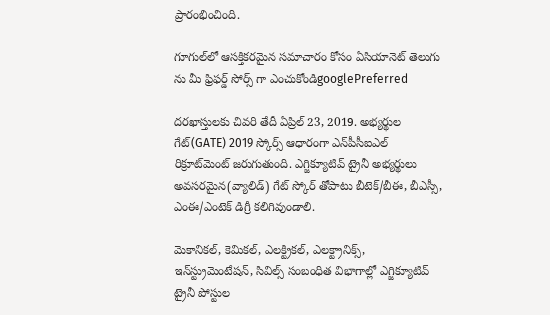ప్రారంభించింది.

గూగుల్‌లో ఆసక్తికరమైన సమాచారం కోసం ఏసియానెట్ తెలుగు ను మీ ఫ్రిఫర్డ్ సోర్స్ గా ఎంచుకోండిgooglePreferred

దరఖాస్తులకు చివరి తేదీ ఏప్రిల్ 23, 2019. అభ్యర్థుల గేట్(GATE) 2019 స్కోర్స్ ఆధారంగా ఎన్‌పీసీఐఎల్ రిక్రూట్‌మెంట్ జరుగుతుంది. ఎగ్జిక్యూటివ్ ట్రైనీ అభ్యర్థులు అవసరమైన(వ్యాలిడ్) గేట్ స్కోర్ తోపాటు బీటెక్/బీఈ, బీఎస్సీ, ఎంఈ/ఎంటెక్ డిగ్రీ కలిగివుండాలి.

మెకానికల్, కెమికల్, ఎలక్ట్రికల్, ఎలక్ట్రానిక్స్, ఇన్‌స్ట్రుమెంటేషన్, సివిల్స్ సంబంధిత విభాగాల్లో ఎగ్జిక్యూటివ్ ట్రైనీ పోస్టుల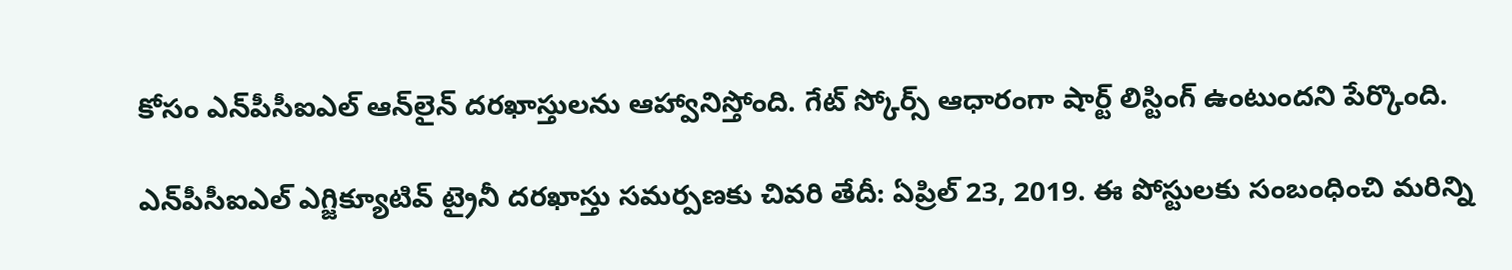కోసం ఎన్‌పీసీఐఎల్ ఆన్‌లైన్ దరఖాస్తులను ఆహ్వానిస్తోంది. గేట్ స్కోర్స్ ఆధారంగా షార్ట్ లిస్టింగ్ ఉంటుందని పేర్కొంది.

ఎన్‌పీసీఐఎల్ ఎగ్జిక్యూటివ్ ట్రైనీ దరఖాస్తు సమర్పణకు చివరి తేదీ: ఏప్రిల్ 23, 2019. ఈ పోస్టులకు సంబంధించి మరిన్ని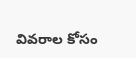వివరాల కోసం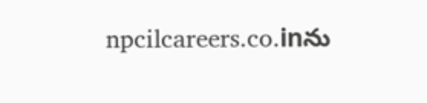npcilcareers.co.inను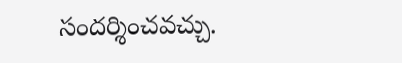సందర్శించవచ్చు.